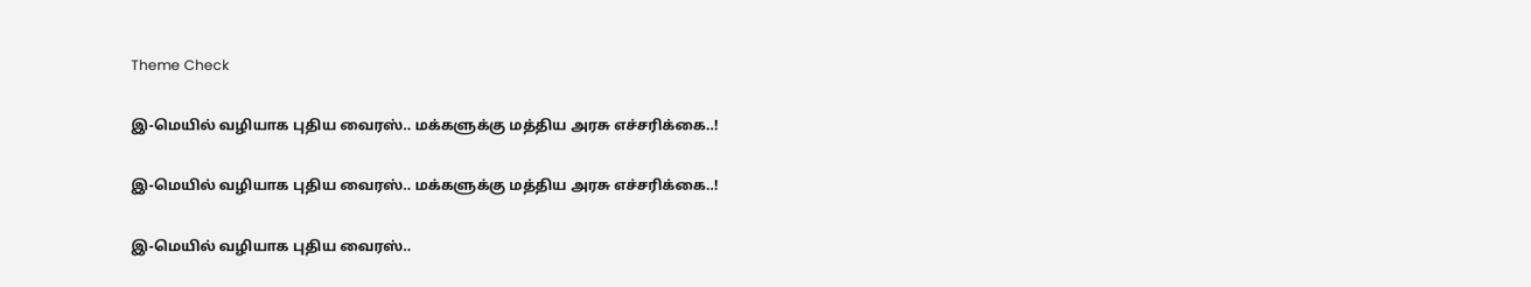Theme Check

இ-மெயில் வழியாக புதிய வைரஸ்.. மக்களுக்கு மத்திய அரசு எச்சரிக்கை..!

இ-மெயில் வழியாக புதிய வைரஸ்.. மக்களுக்கு மத்திய அரசு எச்சரிக்கை..!

இ-மெயில் வழியாக புதிய வைரஸ்..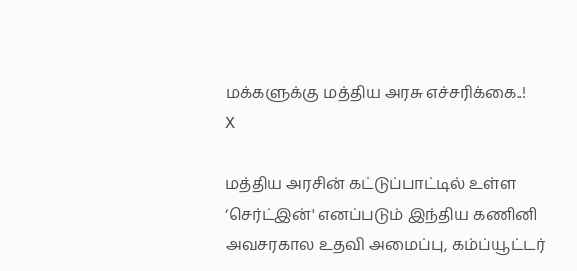மக்களுக்கு மத்திய அரசு எச்சரிக்கை..!
X

மத்திய அரசின் கட்டுப்பாட்டில் உள்ள ‘செர்ட்இன்' எனப்படும் இந்திய கணினி அவசரகால உதவி அமைப்பு, கம்ப்யூட்டர்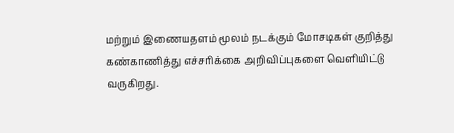மற்றும் இணையதளம் மூலம் நடக்கும் மோசடிகள் குறித்து கண்காணித்து எச்சரிக்கை அறிவிப்புகளை வெளியிட்டு வருகிறது.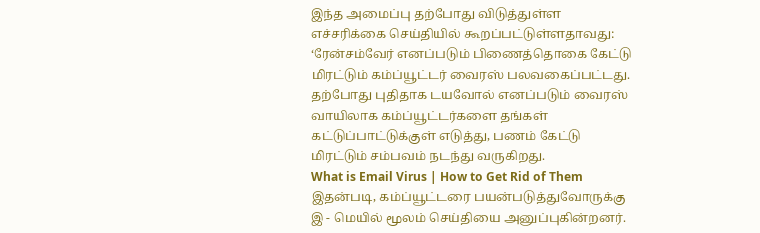இந்த அமைப்பு தற்போது விடுத்துள்ள எச்சரிக்கை செய்தியில் கூறப்பட்டுள்ளதாவது: ‘ரேன்சம்வேர் எனப்படும் பிணைத்தொகை கேட்டு மிரட்டும் கம்ப்யூட்டர் வைரஸ் பலவகைப்பட்டது. தற்போது புதிதாக டயவோல் எனப்படும் வைரஸ் வாயிலாக கம்ப்யூட்டர்களை தங்கள் கட்டுப்பாட்டுக்குள் எடுத்து, பணம் கேட்டு மிரட்டும் சம்பவம் நடந்து வருகிறது.
What is Email Virus | How to Get Rid of Them
இதன்படி, கம்ப்யூட்டரை பயன்படுத்துவோருக்கு இ - மெயில் மூலம் செய்தியை அனுப்புகின்றனர்.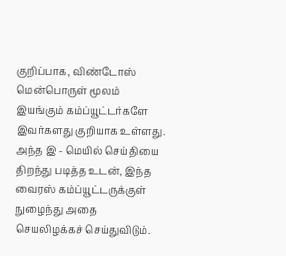குறிப்பாக, விண்டோஸ் மென்பொருள் மூலம் இயங்கும் கம்ப்யூட்டர்களே இவர்களது குறியாக உள்ளது. அந்த இ - மெயில் செய்தியை திறந்து படித்த உடன், இந்த வைரஸ் கம்ப்யூட்டருக்குள் நுழைந்து அதை செயலிழக்கச் செய்துவிடும்.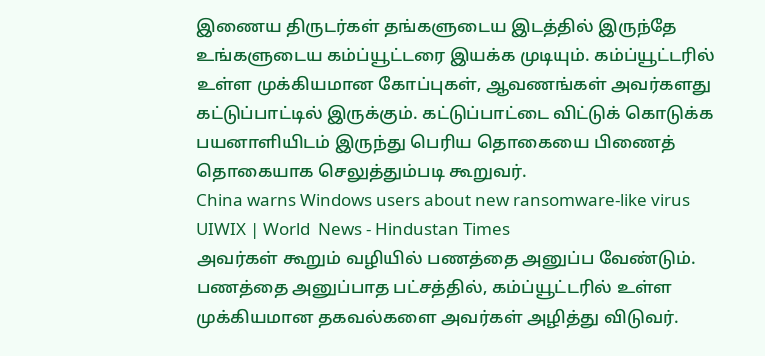இணைய திருடர்கள் தங்களுடைய இடத்தில் இருந்தே உங்களுடைய கம்ப்யூட்டரை இயக்க முடியும். கம்ப்யூட்டரில் உள்ள முக்கியமான கோப்புகள், ஆவணங்கள் அவர்களது கட்டுப்பாட்டில் இருக்கும். கட்டுப்பாட்டை விட்டுக் கொடுக்க பயனாளியிடம் இருந்து பெரிய தொகையை பிணைத் தொகையாக செலுத்தும்படி கூறுவர்.
China warns Windows users about new ransomware-like virus UIWIX | World  News - Hindustan Times
அவர்கள் கூறும் வழியில் பணத்தை அனுப்ப வேண்டும். பணத்தை அனுப்பாத பட்சத்தில், கம்ப்யூட்டரில் உள்ள முக்கியமான தகவல்களை அவர்கள் அழித்து விடுவர்.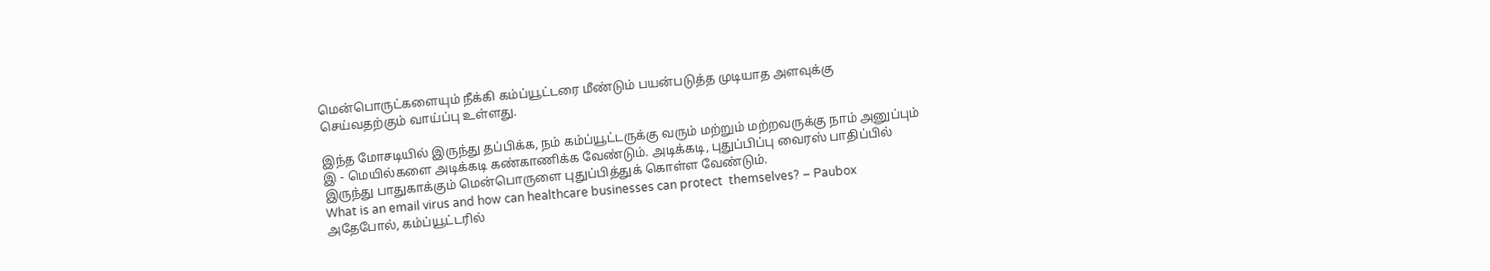மென்பொருட்களையும் நீக்கி கம்ப்யூட்டரை மீண்டும் பயன்படுத்த முடியாத அளவுக்கு செய்வதற்கும் வாய்ப்பு உள்ளது.

இந்த மோசடியில் இருந்து தப்பிக்க, நம் கம்ப்யூட்டருக்கு வரும் மற்றும் மற்றவருக்கு நாம் அனுப்பும் இ - மெயில்களை அடிக்கடி கண்காணிக்க வேண்டும். அடிக்கடி, புதுப்பிப்பு வைரஸ் பாதிப்பில் இருந்து பாதுகாக்கும் மென்பொருளை புதுப்பித்துக் கொள்ள வேண்டும்.
What is an email virus and how can healthcare businesses can protect  themselves? – Paubox
அதேபோல், கம்ப்யூட்டரில்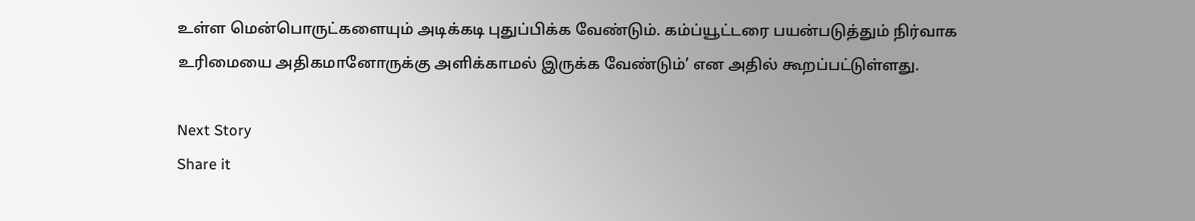உள்ள மென்பொருட்களையும் அடிக்கடி புதுப்பிக்க வேண்டும். கம்ப்யூட்டரை பயன்படுத்தும் நிர்வாக உரிமையை அதிகமானோருக்கு அளிக்காமல் இருக்க வேண்டும்’ என அதில் கூறப்பட்டுள்ளது.

Next Story
Share it